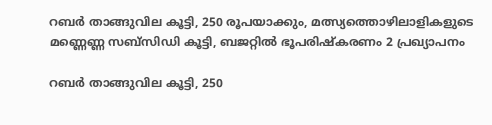റബര്‍ താങ്ങുവില കൂട്ടി, 250 രൂപയാക്കും, മത്സ്യത്തൊഴിലാളികളുടെ മണ്ണെണ്ണ സബ്‌സിഡി കൂട്ടി, ബജറ്റിൽ ഭൂപരിഷ്‌കരണം 2 പ്രഖ്യാപനം

റബര്‍ താങ്ങുവില കൂട്ടി, 250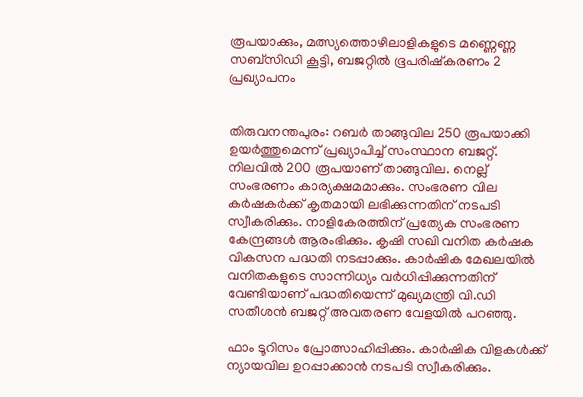രൂപയാക്കും, മത്സ്യത്തൊഴിലാളികളുടെ മണ്ണെണ്ണ സബ്‌സിഡി കൂട്ടി, ബജറ്റിൽ ഭൂപരിഷ്‌കരണം 2 പ്രഖ്യാപനം


തിരുവനന്തപുരം: റബര്‍ താങ്ങുവില 250 രൂപയാക്കി ഉയര്‍ത്തുമെന്ന് പ്രഖ്യാപിച്ച് സംസ്ഥാന ബജറ്റ്. നിലവില്‍ 200 രൂപയാണ് താങ്ങുവില. നെല്ല് സംഭരണം കാര്യക്ഷമമാക്കും. സംഭരണ വില കര്‍ഷകര്‍ക്ക് കൃതമായി ലഭിക്കുന്നതിന് നടപടി സ്വീകരിക്കും. നാളികേരത്തിന് പ്രത്യേക സംഭരണ കേന്ദ്രങ്ങള്‍ ആരംഭിക്കും. കൃഷി സഖി വനിത കര്‍ഷക വികസന പദ്ധതി നടപ്പാക്കും. കാര്‍ഷിക മേഖലയില്‍ വനിതകളുടെ സാന്നിധ്യം വര്‍ധിപ്പിക്കുന്നതിന് വേണ്ടിയാണ് പദ്ധതിയെന്ന് മുഖ്യമന്ത്രി വി.ഡി സതീശന്‍ ബജറ്റ് അവതരണ വേളയില്‍ പറഞ്ഞു.

ഫാം ടൂറിസം പ്രോത്സാഹിപ്പിക്കും. കാര്‍ഷിക വിളകള്‍ക്ക് ന്യായവില ഉറപ്പാക്കാന്‍ നടപടി സ്വീകരിക്കും.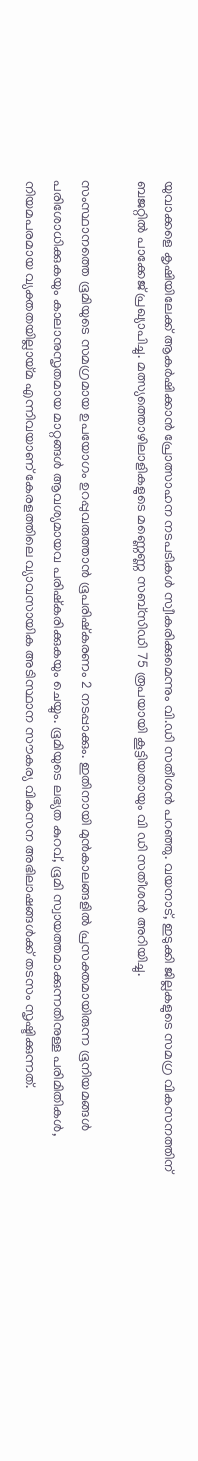യുവാക്കളെ കൃഷിയിലേക്ക് ആകര്‍ഷിക്കാന്‍ പ്രോത്സാഹന നടപടികള്‍ സ്വീകരിക്കുമെന്നും വി.ഡി സതീശന്‍ പറഞ്ഞു. വയനാട്, ഇടുക്കി ജില്ലകളുടെ സമഗ്ര വികസനത്തിന് ബജറ്റില്‍ പാക്കേജ് പ്രഖ്യാപിച്ചു. മത്സ്യത്തൊഴിലാളികളുടെ മണ്ണെണ്ണ സബ്‌സിഡി 75 രൂപയായി കൂട്ടിയതായും വി ഡി സതീശന്‍ അറിയിച്ചു.

സംസ്ഥാനത്തെ ഭൂമിയുടെ സമഗ്രമായ ഉപയോഗം ഉറപ്പുവരുത്താന്‍ ഭൂപരിഷ്‌കരണം 2 നടപ്പാക്കും. ഇതിനായി മുന്‍കാലങ്ങളില്‍ പ്രസക്തമായിരുന്ന ഭൂനിയമങ്ങള്‍ പരിശോധിക്കുകയും കാലാനുസൃതമായ മാറ്റങ്ങള്‍ ആവശ്യമായവ പരിഷ്‌കരിക്കുകയും ചെയ്യും. ഭൂമിയുടെ ലഭ്യത കുറവ്, ഭൂമി സ്വായത്തമാക്കുന്നതിനുള്ള പരിമിതികള്‍, നിയമപരമായ വ്യക്തതയില്ലായ്മ എന്നിവയാണ് കേരളത്തിലെ വ്യാവസായിക അടിസ്ഥാന സൗകര്യ വികസന അഭിലാഷങ്ങള്‍ക്ക് തടസം സൃഷ്ടിക്കുന്നത്.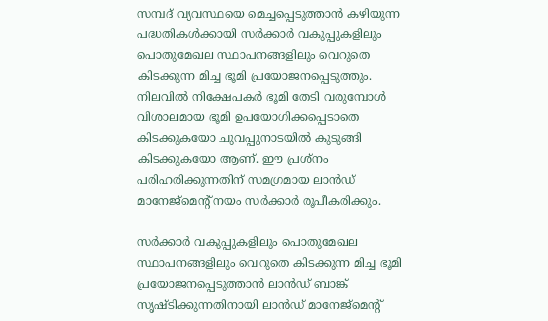സമ്പദ് വ്യവസ്ഥയെ മെച്ചപ്പെടുത്താന്‍ കഴിയുന്ന പദ്ധതികള്‍ക്കായി സര്‍ക്കാര്‍ വകുപ്പുകളിലും പൊതുമേഖല സ്ഥാപനങ്ങളിലും വെറുതെ കിടക്കുന്ന മിച്ച ഭൂമി പ്രയോജനപ്പെടുത്തും. നിലവില്‍ നിക്ഷേപകര്‍ ഭൂമി തേടി വരുമ്പോള്‍ വിശാലമായ ഭൂമി ഉപയോഗിക്കപ്പെടാതെ കിടക്കുകയോ ചുവപ്പുനാടയില്‍ കുടുങ്ങി കിടക്കുകയോ ആണ്. ഈ പ്രശ്‌നം പരിഹരിക്കുന്നതിന് സമഗ്രമായ ലാന്‍ഡ് മാനേജ്‌മെന്റ് നയം സര്‍ക്കാര്‍ രൂപീകരിക്കും.

സര്‍ക്കാര്‍ വകുപ്പുകളിലും പൊതുമേഖല സ്ഥാപനങ്ങളിലും വെറുതെ കിടക്കുന്ന മിച്ച ഭൂമി പ്രയോജനപ്പെടുത്താന്‍ ലാന്‍ഡ് ബാങ്ക് സൃഷ്ടിക്കുന്നതിനായി ലാന്‍ഡ് മാനേജ്‌മെന്റ്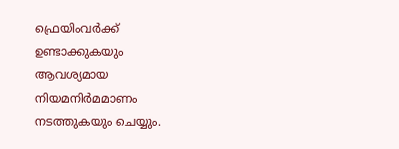ഫ്രെയിംവര്‍ക്ക് ഉണ്ടാക്കുകയും ആവശ്യമായ നിയമനിര്‍മമാണം നടത്തുകയും ചെയ്യും.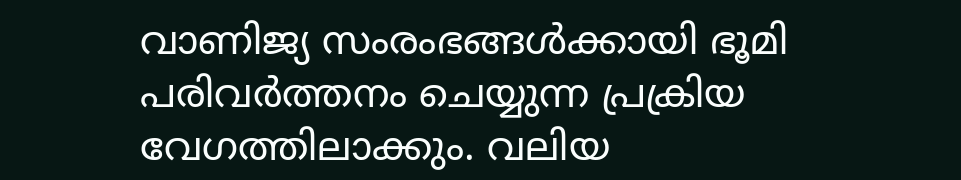വാണിജ്യ സംരംഭങ്ങള്‍ക്കായി ഭൂമി പരിവര്‍ത്തനം ചെയ്യുന്ന പ്രക്രിയ വേഗത്തിലാക്കും. വലിയ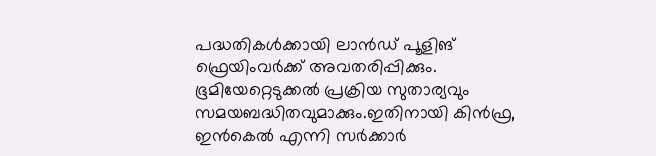പദ്ധതികള്‍ക്കായി ലാന്‍ഡ് പൂളിങ് ഫ്രെയിംവര്‍ക്ക് അവതരിപ്പിക്കും. ഭൂമിയേറ്റെടുക്കല്‍ പ്രക്രിയ സുതാര്യവും സമയബദ്ധിതവുമാക്കും.ഇതിനായി കിന്‍ഫ്ര, ഇന്‍കെല്‍ എന്നി സര്‍ക്കാര്‍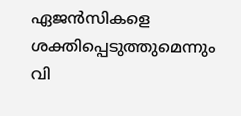ഏജന്‍സികളെ ശക്തിപ്പെടുത്തുമെന്നും വി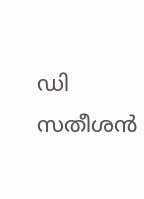ഡി സതീശന്‍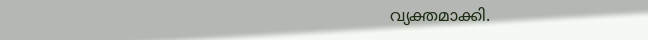വ്യക്തമാക്കി.